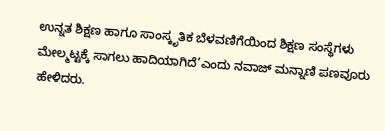ಉನ್ನತ ಶಿಕ್ಷಣ ಹಾಗೂ ಸಾಂಸ್ಕೃತಿಕ ಬೆಳವಣಿಗೆಯಿಂದ ಶಿಕ್ಷಣ ಸಂಸ್ಥೆಗಳು ಮೇಲ್ಮಟ್ಟಕ್ಕೆ ಸಾಗಲು ಹಾದಿಯಾಗಿದೆ’ಎಂದು ನವಾಜ್ ಮನ್ನಾಣಿ ಪಣವೂರು ಹೇಳಿದರು.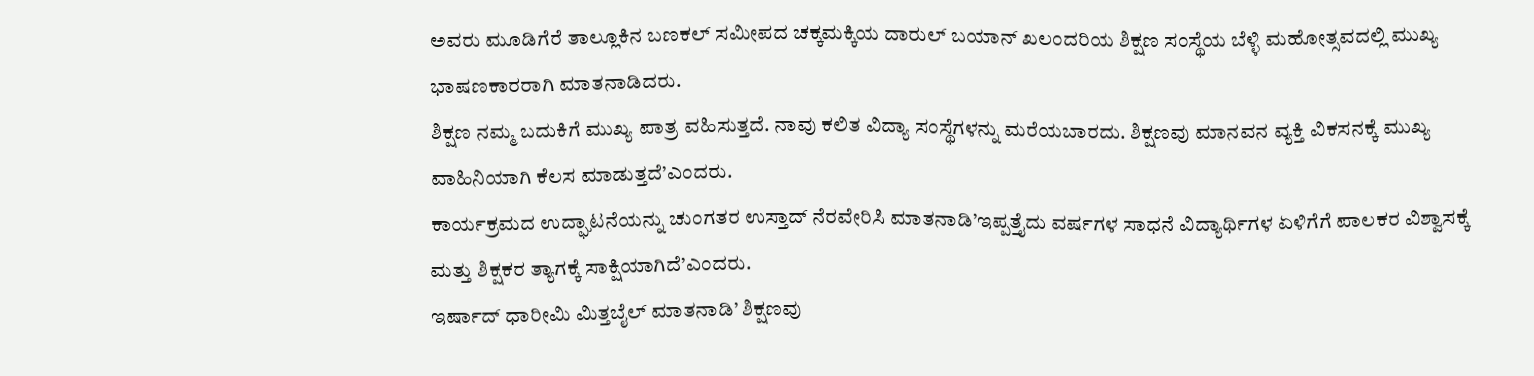ಅವರು ಮೂಡಿಗೆರೆ ತಾಲ್ಲೂಕಿನ ಬಣಕಲ್ ಸಮೀಪದ ಚಕ್ಕಮಕ್ಕಿಯ ದಾರುಲ್ ಬಯಾನ್ ಖಲಂದರಿಯ ಶಿಕ್ಷಣ ಸಂಸ್ಥೆಯ ಬೆಳ್ಳಿ ಮಹೋತ್ಸವದಲ್ಲಿ ಮುಖ್ಯ ಭಾಷಣಕಾರರಾಗಿ ಮಾತನಾಡಿದರು.
ಶಿಕ್ಷಣ ನಮ್ಮ ಬದುಕಿಗೆ ಮುಖ್ಯ ಪಾತ್ರ ವಹಿಸುತ್ತದೆ. ನಾವು ಕಲಿತ ವಿದ್ಯಾ ಸಂಸ್ಥೆಗಳನ್ನು ಮರೆಯಬಾರದು. ಶಿಕ್ಷಣವು ಮಾನವನ ವ್ಯಕ್ತಿ ವಿಕಸನಕ್ಕೆ ಮುಖ್ಯ ವಾಹಿನಿಯಾಗಿ ಕೆಲಸ ಮಾಡುತ್ತದೆ’ಎಂದರು.
ಕಾರ್ಯಕ್ರಮದ ಉದ್ಘಾಟನೆಯನ್ನು ಚುಂಗತರ ಉಸ್ತಾದ್ ನೆರವೇರಿಸಿ ಮಾತನಾಡಿ’ಇಪ್ಪತ್ತೈದು ವರ್ಷಗಳ ಸಾಧನೆ ವಿದ್ಯಾರ್ಥಿಗಳ ಏಳಿಗೆಗೆ ಪಾಲಕರ ವಿಶ್ವಾಸಕ್ಕೆ ಮತ್ತು ಶಿಕ್ಷಕರ ತ್ಯಾಗಕ್ಕೆ ಸಾಕ್ಷಿಯಾಗಿದೆ’ಎಂದರು.
ಇರ್ಷಾದ್ ಧಾರೀಮಿ ಮಿತ್ತಬೈಲ್ ಮಾತನಾಡಿ’ ಶಿಕ್ಷಣವು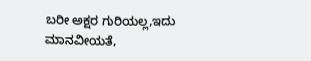ಬರೀ ಅಕ್ಷರ ಗುರಿಯಲ್ಲ,ಇದು ಮಾನವೀಯತೆ,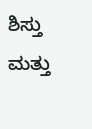ಶಿಸ್ತು ಮತ್ತು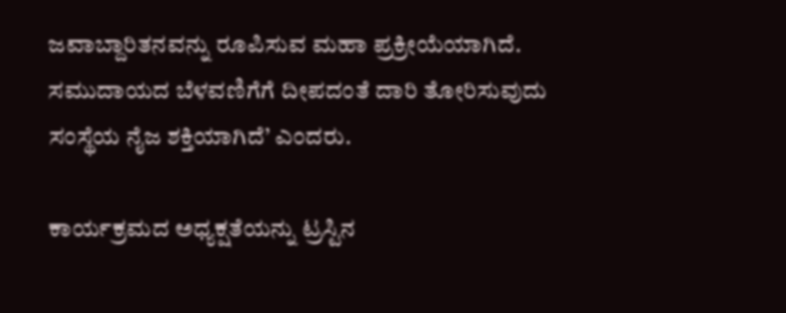ಜವಾಬ್ದಾರಿತನವನ್ನು ರೂಪಿಸುವ ಮಹಾ ಪ್ರಕ್ರೀಯೆಯಾಗಿದೆ. ಸಮುದಾಯದ ಬೆಳವಣಿಗೆಗೆ ದೀಪದಂತೆ ದಾರಿ ತೋರಿಸುವುದು ಸಂಸ್ಥೆಯ ನೈಜ ಶಕ್ತಿಯಾಗಿದೆ’ ಎಂದರು.

ಕಾರ್ಯಕ್ರಮದ ಅಧ್ಯಕ್ಷತೆಯನ್ನು ಟ್ರಸ್ಟಿನ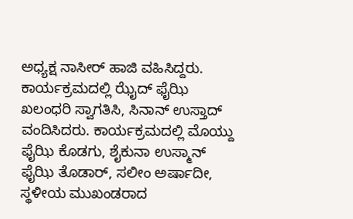ಅಧ್ಯಕ್ಷ ನಾಸೀರ್ ಹಾಜಿ ವಹಿಸಿದ್ದರು. ಕಾರ್ಯಕ್ರಮದಲ್ಲಿ ಝೈದ್ ಫೈಝಿ ಖಲಂಧರಿ ಸ್ವಾಗತಿಸಿ, ಸಿನಾನ್ ಉಸ್ತಾದ್ ವಂದಿಸಿದರು. ಕಾರ್ಯಕ್ರಮದಲ್ಲಿ ಮೊಯ್ದು ಫೈಝಿ ಕೊಡಗು, ಶೈಕುನಾ ಉಸ್ಮಾನ್ ಫೈಝಿ ತೊಡಾರ್, ಸಲೀಂ ಅರ್ಷಾದೀ, ಸ್ಥಳೀಯ ಮುಖಂಡರಾದ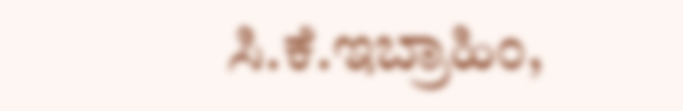ಸಿ.ಕೆ.ಇಬ್ರಾಹಿಂ,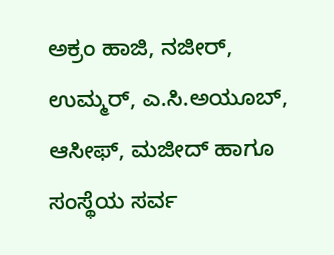ಅಕ್ರಂ ಹಾಜಿ, ನಜೀರ್, ಉಮ್ಮರ್, ಎ.ಸಿ.ಅಯೂಬ್, ಆಸೀಫ್, ಮಜೀದ್ ಹಾಗೂ ಸಂಸ್ಥೆಯ ಸರ್ವ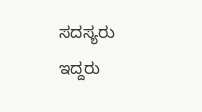ಸದಸ್ಯರು ಇದ್ದರು